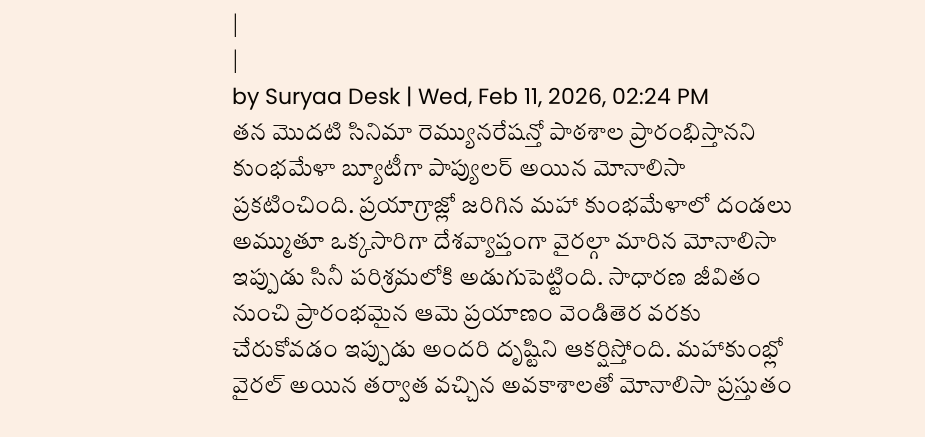|
|
by Suryaa Desk | Wed, Feb 11, 2026, 02:24 PM
తన మొదటి సినిమా రెమ్యునరేషన్తో పాఠశాల ప్రారంభిస్తానని కుంభమేళా బ్యూటీగా పాప్యులర్ అయిన మోనాలిసా ప్రకటించింది. ప్రయాగ్రాజ్లో జరిగిన మహా కుంభమేళాలో దండలు అమ్ముతూ ఒక్కసారిగా దేశవ్యాప్తంగా వైరల్గా మారిన మోనాలిసా ఇప్పుడు సినీ పరిశ్రమలోకి అడుగుపెట్టింది. సాధారణ జీవితం నుంచి ప్రారంభమైన ఆమె ప్రయాణం వెండితెర వరకు చేరుకోవడం ఇప్పుడు అందరి దృష్టిని ఆకర్షిస్తోంది. మహాకుంభ్లో వైరల్ అయిన తర్వాత వచ్చిన అవకాశాలతో మోనాలిసా ప్రస్తుతం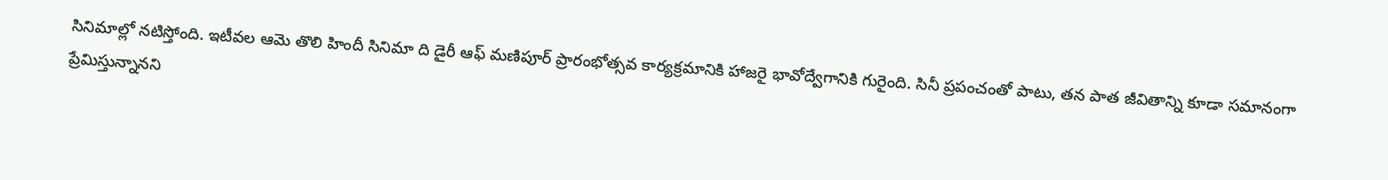సినిమాల్లో నటిస్తోంది. ఇటీవల ఆమె తొలి హిందీ సినిమా ది డైరీ ఆఫ్ మణిపూర్ ప్రారంభోత్సవ కార్యక్రమానికి హాజరై భావోద్వేగానికి గురైంది. సినీ ప్రపంచంతో పాటు, తన పాత జీవితాన్ని కూడా సమానంగా ప్రేమిస్తున్నానని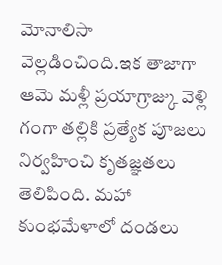మోనాలిసా వెల్లడించింది.ఇక తాజాగా ఆమె మళ్లీ ప్రయాగ్రాజ్కు వెళ్లి గంగా తల్లికి ప్రత్యేక పూజలు నిర్వహించి కృతజ్ఞతలు తెలిపింది. మహా కుంభమేళాలో దండలు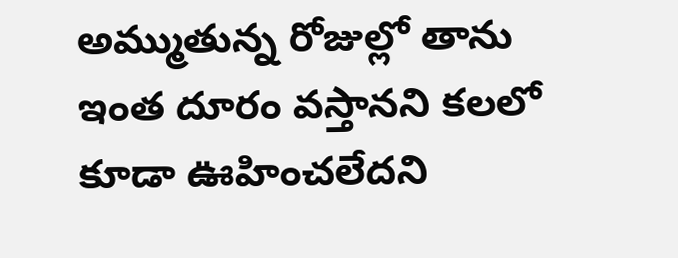అమ్ముతున్న రోజుల్లో తాను ఇంత దూరం వస్తానని కలలో కూడా ఊహించలేదని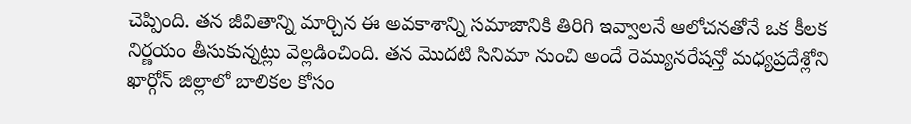చెప్పింది. తన జీవితాన్ని మార్చిన ఈ అవకాశాన్ని సమాజానికి తిరిగి ఇవ్వాలనే ఆలోచనతోనే ఒక కీలక నిర్ణయం తీసుకున్నట్లు వెల్లడించింది. తన మొదటి సినిమా నుంచి అందే రెమ్యునరేషన్తో మధ్యప్రదేశ్లోని ఖార్గోన్ జిల్లాలో బాలికల కోసం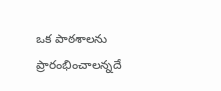ఒక పాఠశాలను ప్రారంభించాలన్నదే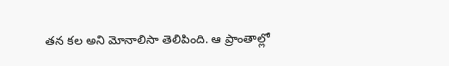తన కల అని మోనాలిసా తెలిపింది. ఆ ప్రాంతాల్లో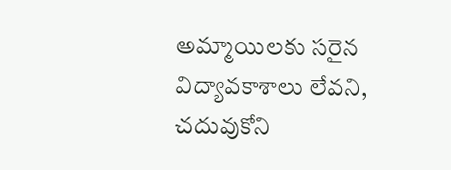అమ్మాయిలకు సరైన విద్యావకాశాలు లేవని, చదువుకోని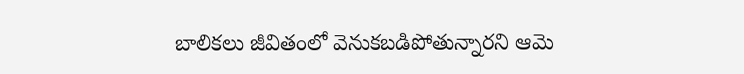బాలికలు జీవితంలో వెనుకబడిపోతున్నారని ఆమె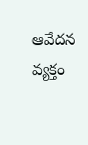ఆవేదన వ్యక్తం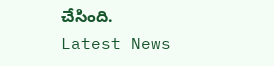చేసింది.
Latest News